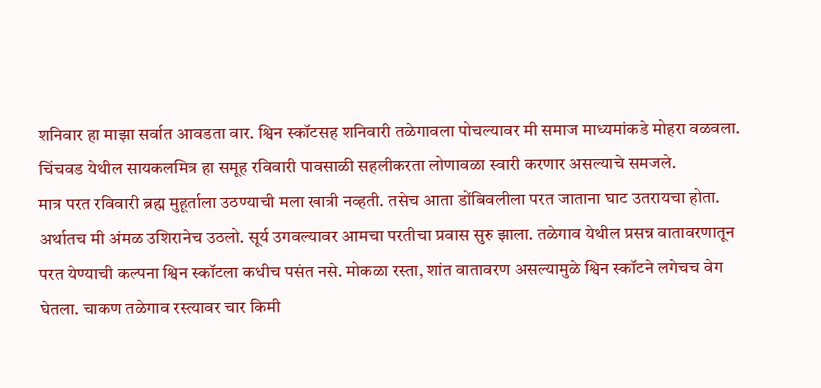शनिवार हा माझा सर्वात आवडता वार. श्विन स्कॉटसह शनिवारी तळेगावला पोचल्यावर मी समाज माध्यमांकडे मोहरा वळवला. चिंचवड येथील सायकलमित्र हा समूह रविवारी पावसाळी सहलीकरता लोणावळा स्वारी करणार असल्याचे समजले.
मात्र परत रविवारी ब्रह्म मुहूर्ताला उठण्याची मला खात्री नव्हती. तसेच आता डोंबिवलीला परत जाताना घाट उतरायचा होता. अर्थातच मी अंमळ उशिरानेच उठलो. सूर्य उगवल्यावर आमचा परतीचा प्रवास सुरु झाला. तळेगाव येथील प्रसन्न वातावरणातून परत येण्याची कल्पना श्विन स्कॉटला कधीच पसंत नसे. मोकळा रस्ता, शांत वातावरण असल्यामुळे श्विन स्कॉटने लगेचच वेग घेतला. चाकण तळेगाव रस्त्यावर चार किमी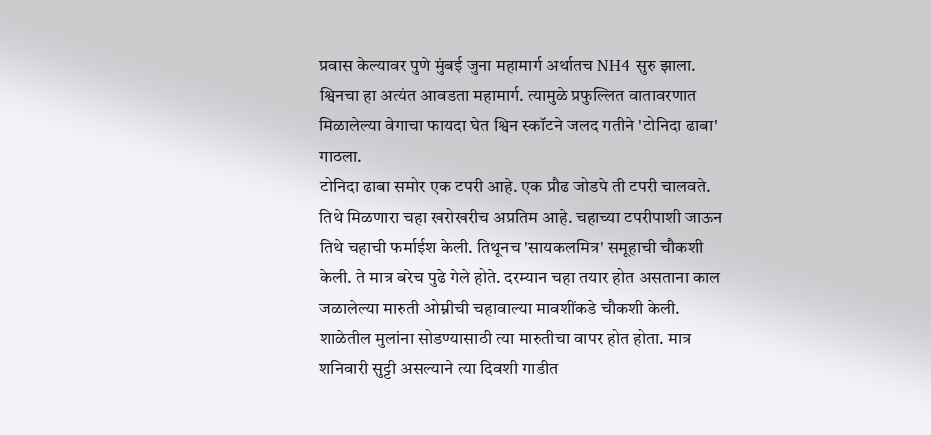प्रवास केल्यावर पुणे मुंबई जुना महामार्ग अर्थातच NH4 सुरु झाला. श्विनचा हा अत्यंत आवडता महामार्ग. त्यामुळे प्रफुल्लित वातावरणात मिळालेल्या वेगाचा फायदा घेत श्विन स्कॉटने जलद गतीने 'टोनिदा ढाबा' गाठला.
टोनिदा ढाबा समोर एक टपरी आहे. एक प्रौढ जोडपे ती टपरी चालवते. तिथे मिळणारा चहा खरोखरीच अप्रतिम आहे. चहाच्या टपरीपाशी जाऊन तिथे चहाची फर्माईश केली. तिथूनच 'सायकलमित्र' समूहाची चौकशी केली. ते मात्र बरेच पुढे गेले होते. दरम्यान चहा तयार होत असताना काल जळालेल्या मारुती ओम्नीची चहावाल्या मावशींकडे चौकशी केली. शाळेतील मुलांना सोडण्यासाठी त्या मारुतीचा वापर होत होता. मात्र शनिवारी सुट्टी असल्याने त्या दिवशी गाडीत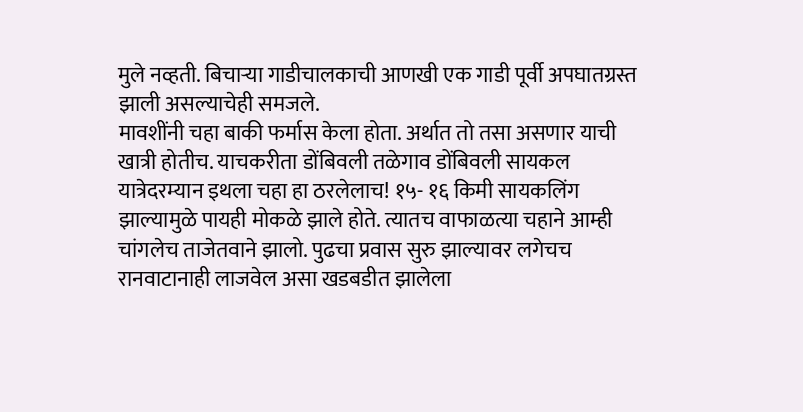मुले नव्हती. बिचाऱ्या गाडीचालकाची आणखी एक गाडी पूर्वी अपघातग्रस्त झाली असल्याचेही समजले.
मावशींनी चहा बाकी फर्मास केला होता. अर्थात तो तसा असणार याची खात्री होतीच. याचकरीता डोंबिवली तळेगाव डोंबिवली सायकल यात्रेदरम्यान इथला चहा हा ठरलेलाच! १५- १६ किमी सायकलिंग झाल्यामुळे पायही मोकळे झाले होते. त्यातच वाफाळत्या चहाने आम्ही चांगलेच ताजेतवाने झालो. पुढचा प्रवास सुरु झाल्यावर लगेचच रानवाटानाही लाजवेल असा खडबडीत झालेला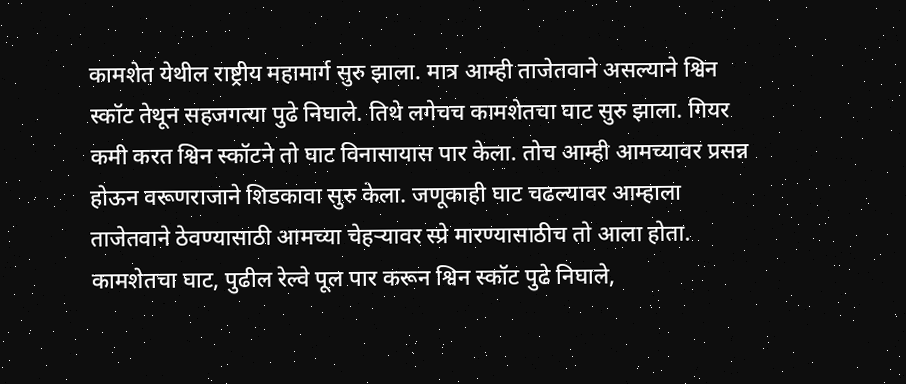कामशेत येथील राष्ट्रीय महामार्ग सुरु झाला. मात्र आम्ही ताजेतवाने असल्याने श्विन स्कॉट तेथून सहजगत्या पुढे निघाले. तिथे लगेचच कामशेतचा घाट सुरु झाला. गियर कमी करत श्विन स्कॉटने तो घाट विनासायास पार केला. तोच आम्ही आमच्यावर प्रसन्न होऊन वरूणराजाने शिडकावा सुरु केला. जणूकाही घाट चढल्यावर आम्हाला ताजेतवाने ठेवण्यासाठी आमच्या चेहऱ्यावर स्प्रे मारण्यासाठीच तो आला होता. कामशेतचा घाट, पुढील रेल्वे पूल पार करून श्विन स्कॉट पुढे निघाले,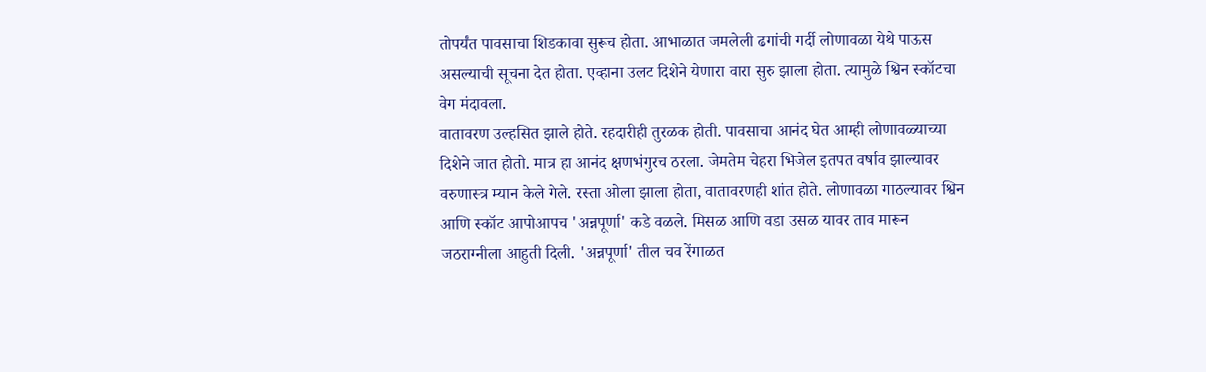तोपर्यंत पावसाचा शिडकावा सुरूच होता. आभाळात जमलेली ढगांची गर्दी लोणावळा येथे पाऊस असल्याची सूचना देत होता. एव्हाना उलट दिशेने येणारा वारा सुरु झाला होता. त्यामुळे श्विन स्कॉटचा वेग मंदावला.
वातावरण उल्हसित झाले होते. रहदारीही तुरळक होती. पावसाचा आनंद घेत आम्ही लोणावळ्याच्या दिशेने जात होतो. मात्र हा आनंद क्षणभंगुरच ठरला. जेमतेम चेहरा भिजेल इतपत वर्षाव झाल्यावर वरुणास्त्र म्यान केले गेले. रस्ता ओला झाला होता, वातावरणही शांत होते. लोणावळा गाठल्यावर श्विन आणि स्कॉट आपोआपच 'अन्नपूर्णा' कडे वळले. मिसळ आणि वडा उसळ यावर ताव मारून जठराग्नीला आहुती दिली. 'अन्नपूर्णा' तील चव रेंगाळत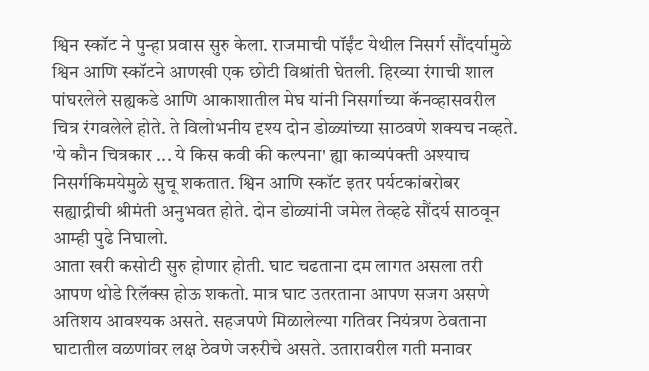श्विन स्कॉट ने पुन्हा प्रवास सुरु केला. राजमाची पॉईंट येथील निसर्ग सौंदर्यामुळे श्विन आणि स्कॉटने आणखी एक छोटी विश्रांती घेतली. हिरव्या रंगाची शाल पांघरलेले सह्यकडे आणि आकाशातील मेघ यांनी निसर्गाच्या कॅनव्हासवरील चित्र रंगवलेले होते. ते विलोभनीय दृश्य दोन डोळ्यांच्या साठवणे शक्यच नव्हते. 'ये कौन चित्रकार ... ये किस कवी की कल्पना' ह्या काव्यपंक्ती अश्याच निसर्गकिमयेमुळे सुचू शकतात. श्विन आणि स्कॉट इतर पर्यटकांबरोबर सह्याद्रीची श्रीमंती अनुभवत होते. दोन डोळ्यांनी जमेल तेव्हढे सौंदर्य साठवून आम्ही पुढे निघालो.
आता खरी कसोटी सुरु होणार होती. घाट चढताना दम लागत असला तरी आपण थोडे रिलॅक्स होऊ शकतो. मात्र घाट उतरताना आपण सजग असणे अतिशय आवश्यक असते. सहजपणे मिळालेल्या गतिवर नियंत्रण ठेवताना घाटातील वळणांवर लक्ष ठेवणे जरुरीचे असते. उतारावरील गती मनावर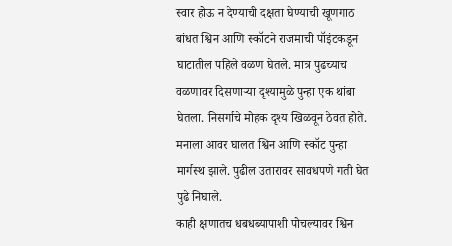स्वार होऊ न देण्याची दक्षता घेण्याची खूणगाठ बांधत श्विन आणि स्कॉटने राजमाची पॉइंटकडून घाटातील पहिले वळण घेतले. मात्र पुढच्याच वळणावर दिसणाऱ्या दृश्यामुळे पुन्हा एक थांबा घेतला. निसर्गाचे मोहक दृश्य खिळवून ठेवत होते. मनाला आवर घालत श्विन आणि स्कॉट पुन्हा मार्गस्थ झाले. पुढील उतारावर सावधपणे गती घेत पुढे निघाले.
काही क्षणातच धबधब्यापाशी पोचल्यावर श्विन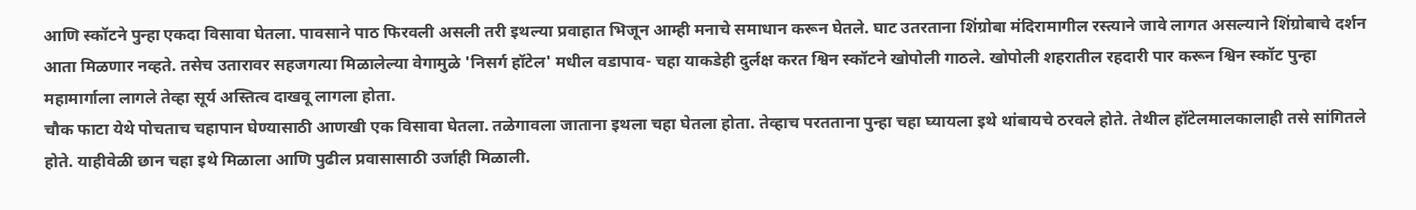आणि स्कॉटने पुन्हा एकदा विसावा घेतला. पावसाने पाठ फिरवली असली तरी इथल्या प्रवाहात भिजून आम्ही मनाचे समाधान करून घेतले. घाट उतरताना शिंग्रोबा मंदिरामागील रस्त्याने जावे लागत असल्याने शिंग्रोबाचे दर्शन आता मिळणार नव्हते. तसेच उतारावर सहजगत्या मिळालेल्या वेगामुळे 'निसर्ग हॉटेल' मधील वडापाव- चहा याकडेही दुर्लक्ष करत श्विन स्कॉटने खोपोली गाठले. खोपोली शहरातील रहदारी पार करून श्विन स्कॉट पुन्हा महामार्गाला लागले तेव्हा सूर्य अस्तित्व दाखवू लागला होता.
चौक फाटा येथे पोचताच चहापान घेण्यासाठी आणखी एक विसावा घेतला. तळेगावला जाताना इथला चहा घेतला होता. तेव्हाच परतताना पुन्हा चहा घ्यायला इथे थांबायचे ठरवले होते. तेथील हॉटेलमालकालाही तसे सांगितले होते. याहीवेळी छान चहा इथे मिळाला आणि पुढील प्रवासासाठी उर्जाही मिळाली.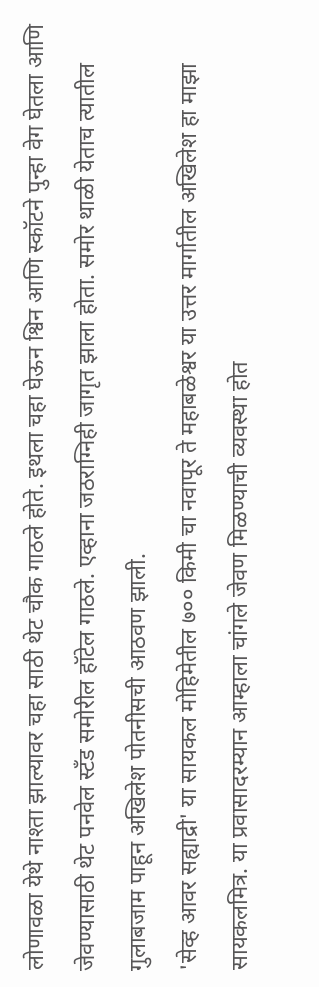लोणावळा येथे नाश्ता झाल्यावर चहा साठी थेट चौक गाठले होते. इथला चहा घेऊन श्विन आणि स्कॉटने पुन्हा वेग घेतला आणि जेवण्यासाठी थेट पनवेल स्टँड समोरील हॉटेल गाठले. एव्हाना जठराग्निही जागृत झाला होता. समोर थाळी येताच त्यातील गुलाबजाम पाहून अखिलेश पोतनीसची आठवण झाली.
'सेव्ह आवर सह्याद्री' या सायकल मोहिमेतील ७०० किमी चा नवापूर ते महाबळेश्वर या उत्तर मार्गातील अखिलेश हा माझा सायकलमित्र. या प्रवासादरम्यान आम्हाला चांगले जेवण मिळण्याची व्यवस्था होत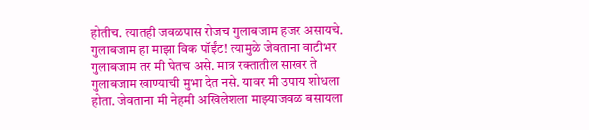होतीच. त्यातही जवळपास रोजच गुलाबजाम हजर असायचे. गुलाबजाम हा माझा विक पॉईंट! त्यामुळे जेवताना वाटीभर गुलाबजाम तर मी घेतच असे. मात्र रक्तातील साखर ते गुलाबजाम खाण्याची मुभा देत नसे. यावर मी उपाय शोधला होता. जेवताना मी नेहमी अखिलेशला माझ्याजवळ बसायला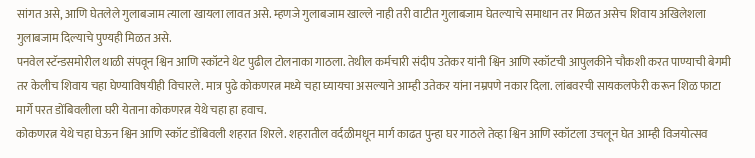सांगत असे, आणि घेतलेले गुलाबजाम त्याला खायला लावत असे. म्हणजे गुलाबजाम खाल्ले नाही तरी वाटीत गुलाबजाम घेतल्याचे समाधान तर मिळत असेच शिवाय अखिलेशला गुलाबजाम दिल्याचे पुण्यही मिळत असे.
पनवेल स्टॅन्डसमोरील थाळी संपवून श्विन आणि स्कॉटने थेट पुढील टोलनाका गाठला. तेथील कर्मचारी संदीप उतेकर यांनी श्विन आणि स्कॉटची आपुलकीने चौकशी करत पाण्याची बेगमी तर केलीच शिवाय चहा घेण्याविषयीही विचारले. मात्र पुढे कोकणरत्न मध्ये चहा घ्यायचा असल्याने आम्ही उतेकर यांना नम्रपणे नकार दिला. लांबवरची सायकलफेरी करून शिळ फाटा मार्गे परत डोंबिवलीला घरी येताना कोकणरत्न येथे चहा हा हवाच.
कोकणरत्न येथे चहा घेऊन श्विन आणि स्कॉट डोंबिवली शहरात शिरले. शहरातील वर्दळीमधून मार्ग काढत पुन्हा घर गाठले तेव्हा श्विन आणि स्कॉटला उचलून घेत आम्ही विजयोत्सव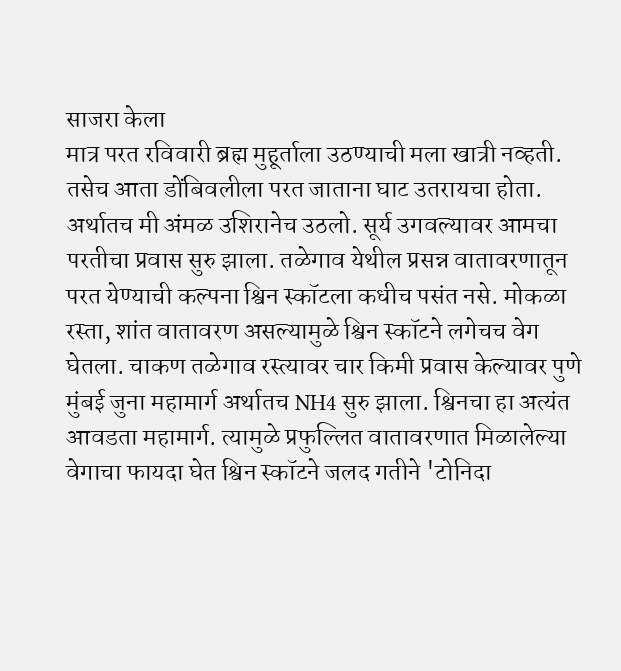साजरा केला
मात्र परत रविवारी ब्रह्म मुहूर्ताला उठण्याची मला खात्री नव्हती. तसेच आता डोंबिवलीला परत जाताना घाट उतरायचा होता. अर्थातच मी अंमळ उशिरानेच उठलो. सूर्य उगवल्यावर आमचा परतीचा प्रवास सुरु झाला. तळेगाव येथील प्रसन्न वातावरणातून परत येण्याची कल्पना श्विन स्कॉटला कधीच पसंत नसे. मोकळा रस्ता, शांत वातावरण असल्यामुळे श्विन स्कॉटने लगेचच वेग घेतला. चाकण तळेगाव रस्त्यावर चार किमी प्रवास केल्यावर पुणे मुंबई जुना महामार्ग अर्थातच NH4 सुरु झाला. श्विनचा हा अत्यंत आवडता महामार्ग. त्यामुळे प्रफुल्लित वातावरणात मिळालेल्या वेगाचा फायदा घेत श्विन स्कॉटने जलद गतीने 'टोनिदा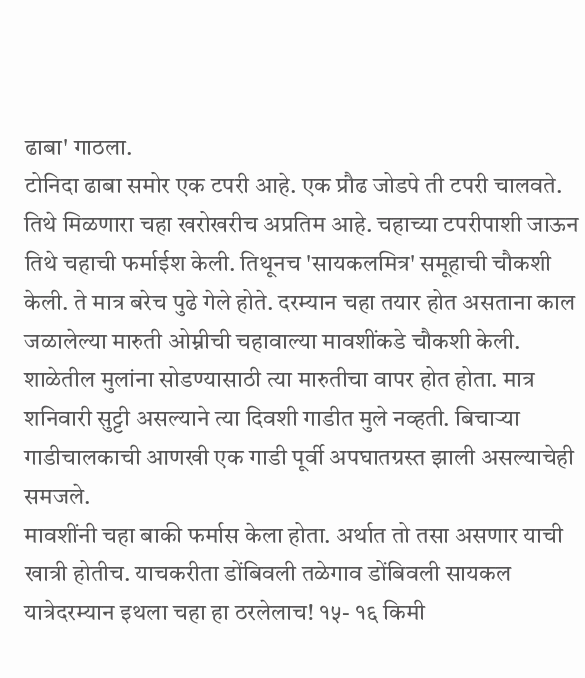ढाबा' गाठला.
टोनिदा ढाबा समोर एक टपरी आहे. एक प्रौढ जोडपे ती टपरी चालवते. तिथे मिळणारा चहा खरोखरीच अप्रतिम आहे. चहाच्या टपरीपाशी जाऊन तिथे चहाची फर्माईश केली. तिथूनच 'सायकलमित्र' समूहाची चौकशी केली. ते मात्र बरेच पुढे गेले होते. दरम्यान चहा तयार होत असताना काल जळालेल्या मारुती ओम्नीची चहावाल्या मावशींकडे चौकशी केली. शाळेतील मुलांना सोडण्यासाठी त्या मारुतीचा वापर होत होता. मात्र शनिवारी सुट्टी असल्याने त्या दिवशी गाडीत मुले नव्हती. बिचाऱ्या गाडीचालकाची आणखी एक गाडी पूर्वी अपघातग्रस्त झाली असल्याचेही समजले.
मावशींनी चहा बाकी फर्मास केला होता. अर्थात तो तसा असणार याची खात्री होतीच. याचकरीता डोंबिवली तळेगाव डोंबिवली सायकल यात्रेदरम्यान इथला चहा हा ठरलेलाच! १५- १६ किमी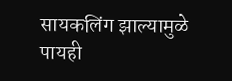सायकलिंग झाल्यामुळे पायही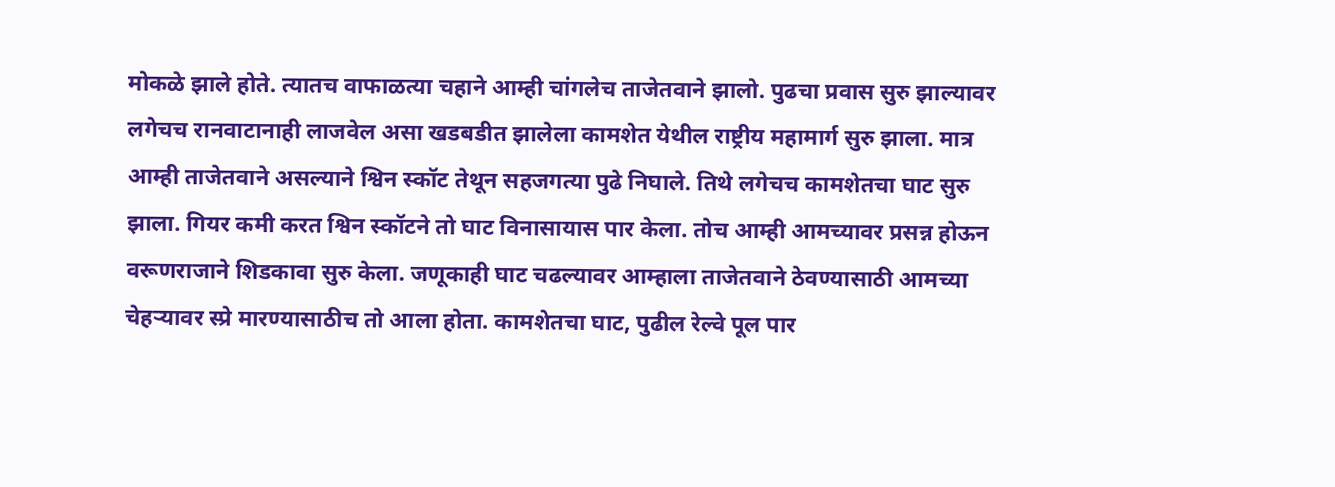मोकळे झाले होते. त्यातच वाफाळत्या चहाने आम्ही चांगलेच ताजेतवाने झालो. पुढचा प्रवास सुरु झाल्यावर लगेचच रानवाटानाही लाजवेल असा खडबडीत झालेला कामशेत येथील राष्ट्रीय महामार्ग सुरु झाला. मात्र आम्ही ताजेतवाने असल्याने श्विन स्कॉट तेथून सहजगत्या पुढे निघाले. तिथे लगेचच कामशेतचा घाट सुरु झाला. गियर कमी करत श्विन स्कॉटने तो घाट विनासायास पार केला. तोच आम्ही आमच्यावर प्रसन्न होऊन वरूणराजाने शिडकावा सुरु केला. जणूकाही घाट चढल्यावर आम्हाला ताजेतवाने ठेवण्यासाठी आमच्या चेहऱ्यावर स्प्रे मारण्यासाठीच तो आला होता. कामशेतचा घाट, पुढील रेल्वे पूल पार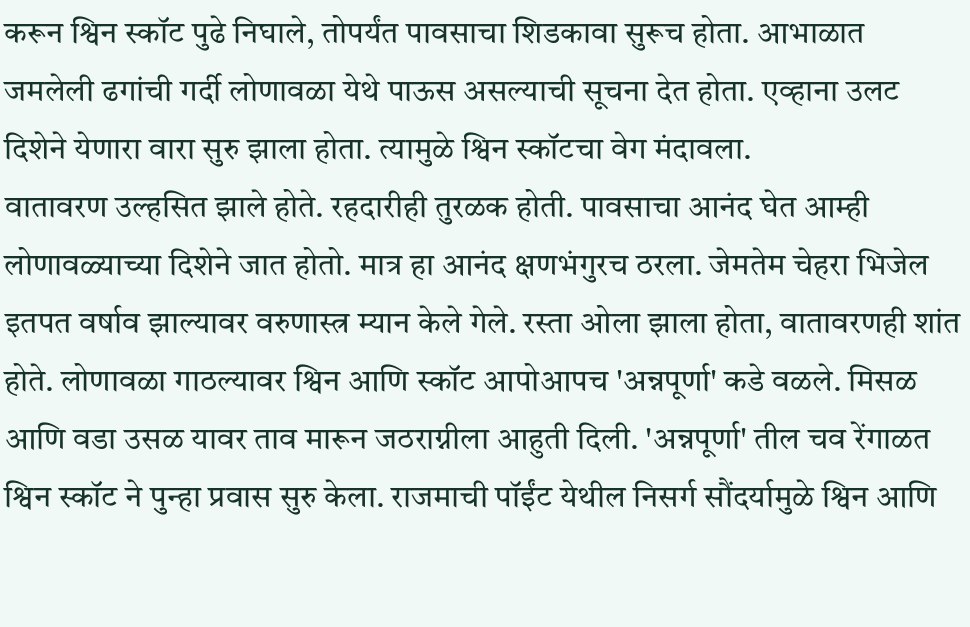करून श्विन स्कॉट पुढे निघाले, तोपर्यंत पावसाचा शिडकावा सुरूच होता. आभाळात जमलेली ढगांची गर्दी लोणावळा येथे पाऊस असल्याची सूचना देत होता. एव्हाना उलट दिशेने येणारा वारा सुरु झाला होता. त्यामुळे श्विन स्कॉटचा वेग मंदावला.
वातावरण उल्हसित झाले होते. रहदारीही तुरळक होती. पावसाचा आनंद घेत आम्ही लोणावळ्याच्या दिशेने जात होतो. मात्र हा आनंद क्षणभंगुरच ठरला. जेमतेम चेहरा भिजेल इतपत वर्षाव झाल्यावर वरुणास्त्र म्यान केले गेले. रस्ता ओला झाला होता, वातावरणही शांत होते. लोणावळा गाठल्यावर श्विन आणि स्कॉट आपोआपच 'अन्नपूर्णा' कडे वळले. मिसळ आणि वडा उसळ यावर ताव मारून जठराग्नीला आहुती दिली. 'अन्नपूर्णा' तील चव रेंगाळत श्विन स्कॉट ने पुन्हा प्रवास सुरु केला. राजमाची पॉईंट येथील निसर्ग सौंदर्यामुळे श्विन आणि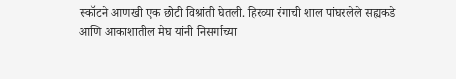स्कॉटने आणखी एक छोटी विश्रांती घेतली. हिरव्या रंगाची शाल पांघरलेले सह्यकडे आणि आकाशातील मेघ यांनी निसर्गाच्या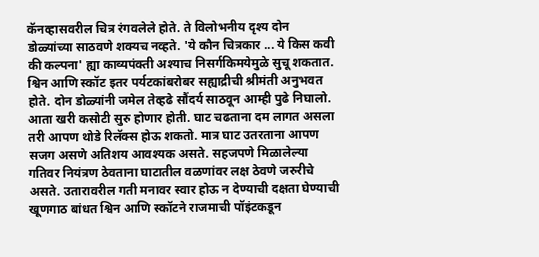कॅनव्हासवरील चित्र रंगवलेले होते. ते विलोभनीय दृश्य दोन डोळ्यांच्या साठवणे शक्यच नव्हते. 'ये कौन चित्रकार ... ये किस कवी की कल्पना' ह्या काव्यपंक्ती अश्याच निसर्गकिमयेमुळे सुचू शकतात. श्विन आणि स्कॉट इतर पर्यटकांबरोबर सह्याद्रीची श्रीमंती अनुभवत होते. दोन डोळ्यांनी जमेल तेव्हढे सौंदर्य साठवून आम्ही पुढे निघालो.
आता खरी कसोटी सुरु होणार होती. घाट चढताना दम लागत असला तरी आपण थोडे रिलॅक्स होऊ शकतो. मात्र घाट उतरताना आपण सजग असणे अतिशय आवश्यक असते. सहजपणे मिळालेल्या गतिवर नियंत्रण ठेवताना घाटातील वळणांवर लक्ष ठेवणे जरुरीचे असते. उतारावरील गती मनावर स्वार होऊ न देण्याची दक्षता घेण्याची खूणगाठ बांधत श्विन आणि स्कॉटने राजमाची पॉइंटकडून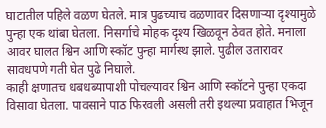घाटातील पहिले वळण घेतले. मात्र पुढच्याच वळणावर दिसणाऱ्या दृश्यामुळे पुन्हा एक थांबा घेतला. निसर्गाचे मोहक दृश्य खिळवून ठेवत होते. मनाला आवर घालत श्विन आणि स्कॉट पुन्हा मार्गस्थ झाले. पुढील उतारावर सावधपणे गती घेत पुढे निघाले.
काही क्षणातच धबधब्यापाशी पोचल्यावर श्विन आणि स्कॉटने पुन्हा एकदा विसावा घेतला. पावसाने पाठ फिरवली असली तरी इथल्या प्रवाहात भिजून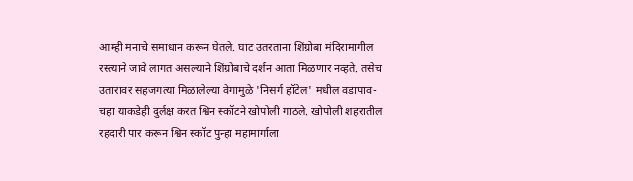आम्ही मनाचे समाधान करून घेतले. घाट उतरताना शिंग्रोबा मंदिरामागील रस्त्याने जावे लागत असल्याने शिंग्रोबाचे दर्शन आता मिळणार नव्हते. तसेच उतारावर सहजगत्या मिळालेल्या वेगामुळे 'निसर्ग हॉटेल' मधील वडापाव- चहा याकडेही दुर्लक्ष करत श्विन स्कॉटने खोपोली गाठले. खोपोली शहरातील रहदारी पार करून श्विन स्कॉट पुन्हा महामार्गाला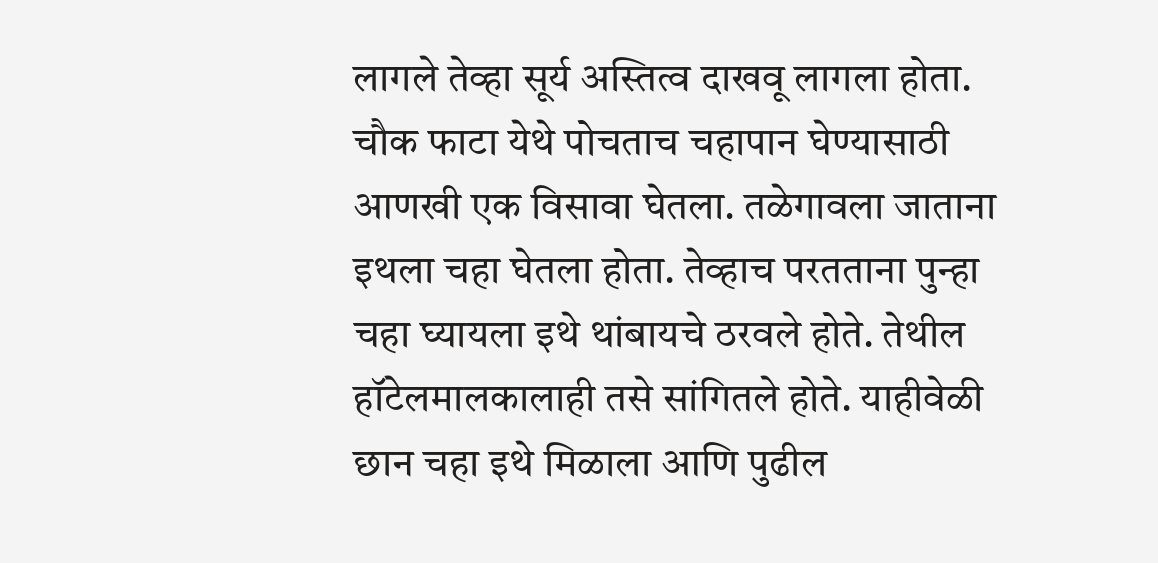लागले तेव्हा सूर्य अस्तित्व दाखवू लागला होता.
चौक फाटा येथे पोचताच चहापान घेण्यासाठी आणखी एक विसावा घेतला. तळेगावला जाताना इथला चहा घेतला होता. तेव्हाच परतताना पुन्हा चहा घ्यायला इथे थांबायचे ठरवले होते. तेथील हॉटेलमालकालाही तसे सांगितले होते. याहीवेळी छान चहा इथे मिळाला आणि पुढील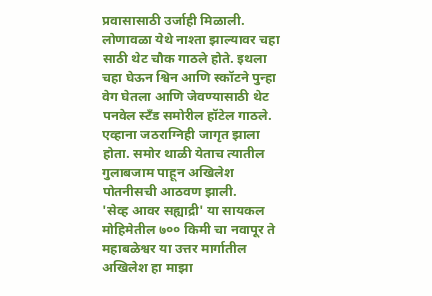प्रवासासाठी उर्जाही मिळाली. लोणावळा येथे नाश्ता झाल्यावर चहा साठी थेट चौक गाठले होते. इथला चहा घेऊन श्विन आणि स्कॉटने पुन्हा वेग घेतला आणि जेवण्यासाठी थेट पनवेल स्टँड समोरील हॉटेल गाठले. एव्हाना जठराग्निही जागृत झाला होता. समोर थाळी येताच त्यातील गुलाबजाम पाहून अखिलेश पोतनीसची आठवण झाली.
'सेव्ह आवर सह्याद्री' या सायकल मोहिमेतील ७०० किमी चा नवापूर ते महाबळेश्वर या उत्तर मार्गातील अखिलेश हा माझा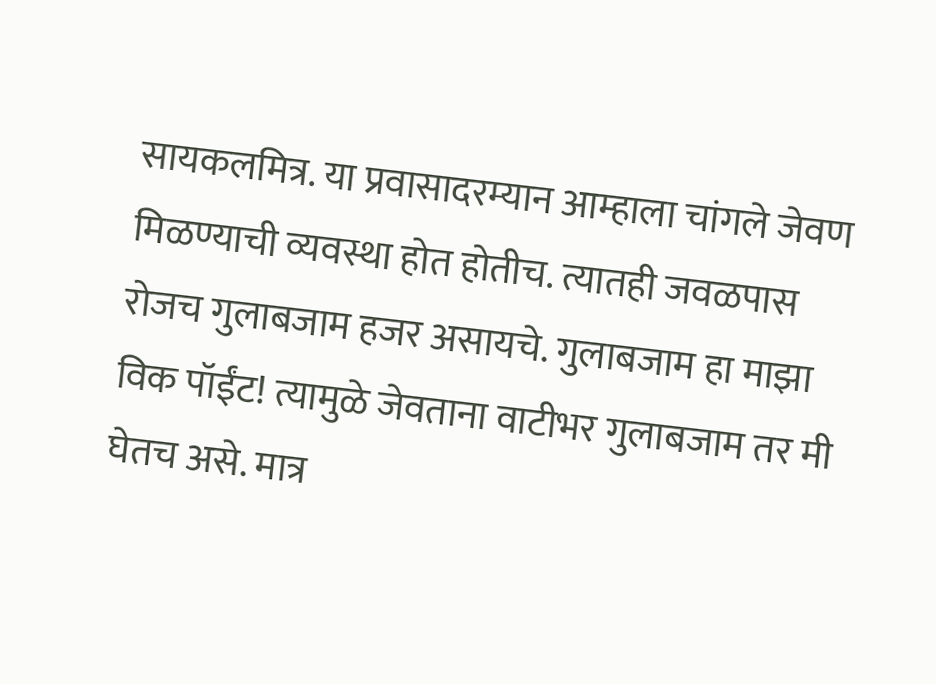सायकलमित्र. या प्रवासादरम्यान आम्हाला चांगले जेवण मिळण्याची व्यवस्था होत होतीच. त्यातही जवळपास रोजच गुलाबजाम हजर असायचे. गुलाबजाम हा माझा विक पॉईंट! त्यामुळे जेवताना वाटीभर गुलाबजाम तर मी घेतच असे. मात्र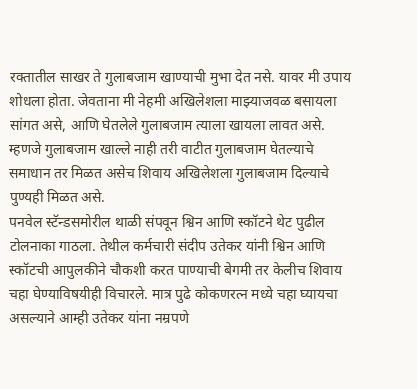रक्तातील साखर ते गुलाबजाम खाण्याची मुभा देत नसे. यावर मी उपाय शोधला होता. जेवताना मी नेहमी अखिलेशला माझ्याजवळ बसायला सांगत असे, आणि घेतलेले गुलाबजाम त्याला खायला लावत असे. म्हणजे गुलाबजाम खाल्ले नाही तरी वाटीत गुलाबजाम घेतल्याचे समाधान तर मिळत असेच शिवाय अखिलेशला गुलाबजाम दिल्याचे पुण्यही मिळत असे.
पनवेल स्टॅन्डसमोरील थाळी संपवून श्विन आणि स्कॉटने थेट पुढील टोलनाका गाठला. तेथील कर्मचारी संदीप उतेकर यांनी श्विन आणि स्कॉटची आपुलकीने चौकशी करत पाण्याची बेगमी तर केलीच शिवाय चहा घेण्याविषयीही विचारले. मात्र पुढे कोकणरत्न मध्ये चहा घ्यायचा असल्याने आम्ही उतेकर यांना नम्रपणे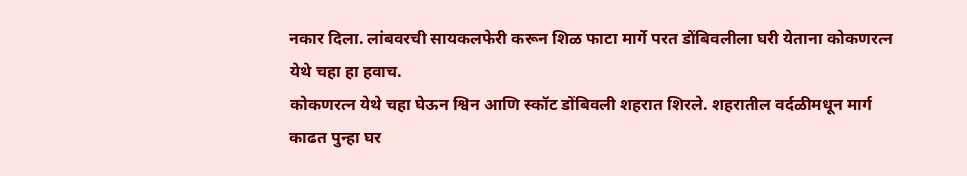नकार दिला. लांबवरची सायकलफेरी करून शिळ फाटा मार्गे परत डोंबिवलीला घरी येताना कोकणरत्न येथे चहा हा हवाच.
कोकणरत्न येथे चहा घेऊन श्विन आणि स्कॉट डोंबिवली शहरात शिरले. शहरातील वर्दळीमधून मार्ग काढत पुन्हा घर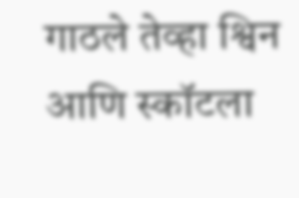गाठले तेव्हा श्विन आणि स्कॉटला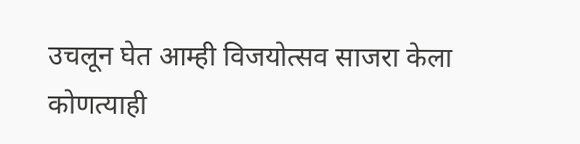उचलून घेत आम्ही विजयोत्सव साजरा केला
कोणत्याही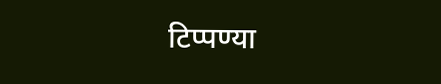टिप्पण्या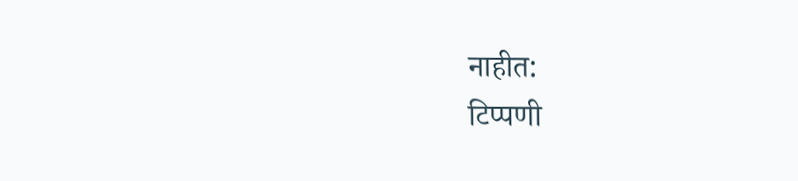नाहीत:
टिप्पणी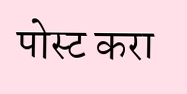पोस्ट करा